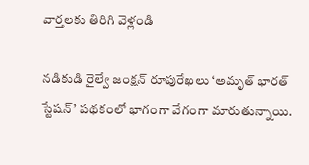వార్తలకు తిరిగి వెళ్లండి

నడికుడి రైల్వే జంక్షన్ రూపురేఖలు ‘అమృత్ భారత్ స్టేషన్’ పథకంలో భాగంగా వేగంగా మారుతున్నాయి.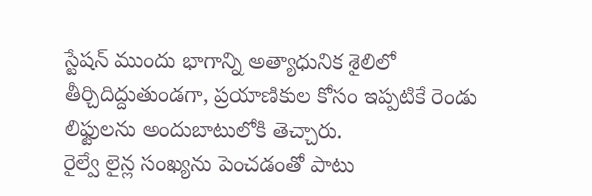స్టేషన్ ముందు భాగాన్ని అత్యాధునిక శైలిలో తీర్చిదిద్దుతుండగా, ప్రయాణికుల కోసం ఇప్పటికే రెండు లిఫ్టులను అందుబాటులోకి తెచ్చారు.
రైల్వే లైన్ల సంఖ్యను పెంచడంతో పాటు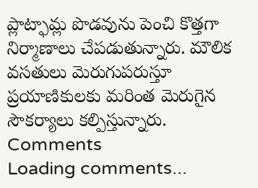ప్లాట్ఫామ్ల పొడవును పెంచి కొత్తగా నిర్మాణాలు చేపడుతున్నారు. మౌలిక వసతులు మెరుగుపరుస్తూ ప్రయాణికులకు మరింత మెరుగైన సౌకర్యాలు కల్పిస్తున్నారు.
Comments
Loading comments...